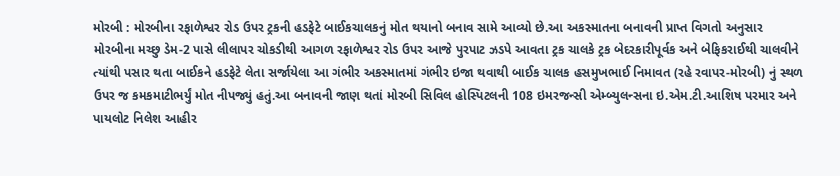મોરબી : મોરબીના રફાળેશ્વર રોડ ઉપર ટ્રકની હડફેટે બાઈકચાલકનું મોત થયાનો બનાવ સામે આવ્યો છે.આ અકસ્માતના બનાવની પ્રાપ્ત વિગતો અનુસાર મોરબીના મચ્છુ ડેમ-2 પાસે લીલાપર ચોકડીથી આગળ રફાળેશ્વર રોડ ઉપર આજે પુરપાટ ઝડપે આવતા ટ્રક ચાલકે ટ્રક બેદરકારીપૂર્વક અને બેફિકરાઈથી ચાલવીને ત્યાંથી પસાર થતા બાઈકને હડફેટે લેતા સર્જાયેલા આ ગંભીર અકસ્માતમાં ગંભીર ઇજા થવાથી બાઈક ચાલક હસમુખભાઈ નિમાવત (રહે રવાપર-મોરબી) નું સ્થળ ઉપર જ કમકમાટીભર્યું મોત નીપજ્યું હતું.આ બનાવની જાણ થતાં મોરબી સિવિલ હોસ્પિટલની 108 ઇમરજન્સી એમ્બ્યુલન્સના ઇ.એમ.ટી.આશિષ પરમાર અને પાયલોટ નિલેશ આહીર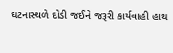ઘટનાસ્થળે દોડી જઈને જરૂરી કાર્યવાહી હાથ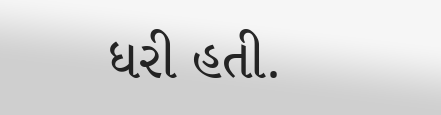ધરી હતી.